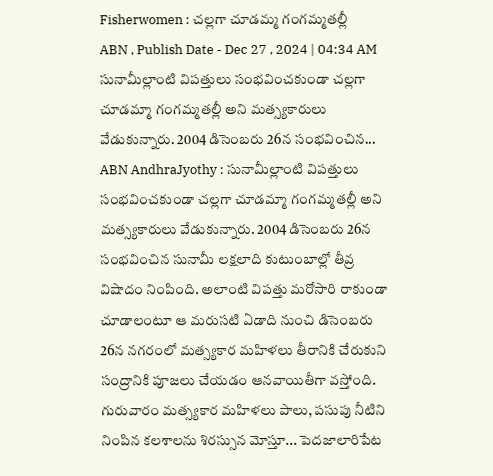Fisherwomen : చల్లగా చూడమ్మ గంగమ్మతల్లీ
ABN , Publish Date - Dec 27 , 2024 | 04:34 AM
సునామీల్లాంటి విపత్తులు సంభవించకుండా చల్లగా చూడమ్మా గంగమ్మతల్లీ అని మత్స్యకారులు వేడుకున్నారు. 2004 డిసెంబరు 26న సంభవించిన...
ABN AndhraJyothy : సునామీల్లాంటి విపత్తులు సంభవించకుండా చల్లగా చూడమ్మా గంగమ్మతల్లీ అని మత్స్యకారులు వేడుకున్నారు. 2004 డిసెంబరు 26న సంభవించిన సునామీ లక్షలాది కుటుంబాల్లో తీవ్ర విషాదం నింపింది. అలాంటి విపత్తు మరోసారి రాకుండా చూడాలంటూ ఆ మరుసటి ఏడాది నుంచి డిసెంబరు 26న నగరంలో మత్స్యకార మహిళలు తీరానికి చేరుకుని సంద్రానికి పూజలు చేయడం ఆనవాయితీగా వస్తోంది. గురువారం మత్స్యకార మహిళలు పాలు, పసుపు నీటిని నింపిన కలశాలను శిరస్సున మోస్తూ... పెదజాలారిపేట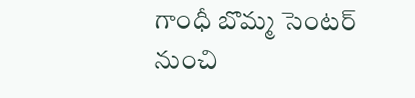గాంధీ బొమ్మ సెంటర్ నుంచి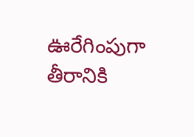ఊరేగింపుగా తీరానికి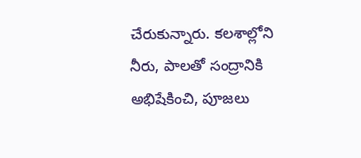చేరుకున్నారు. కలశాల్లోని నీరు, పాలతో సంద్రానికి అభిషేకించి, పూజలు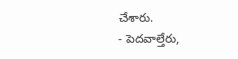చేశారు.
- పెదవాల్తేరు,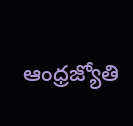ఆంధ్రజ్యోతి